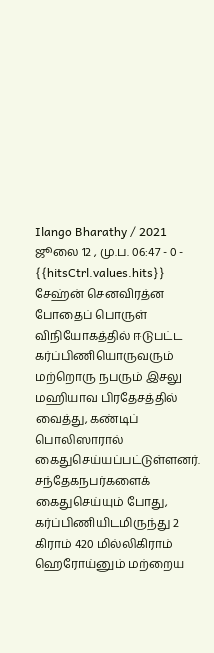Ilango Bharathy / 2021 ஜூலை 12 , மு.ப. 06:47 - 0 - {{hitsCtrl.values.hits}}
சேஹ்ன் செனவிரத்ன
போதைப் பொருள் விநியோகத்தில் ஈடுபட்ட கர்ப்பிணியொருவரும் மற்றொரு நபரும் இசலு
மஹியாவ பிரதேசத்தில் வைத்து, கண்டிப் பொலிஸாரால் கைதுசெய்யப்பட்டுள்ளனர்.
சந்தேகநபர்களைக் கைதுசெய்யும் போது, கர்ப்பிணியிடமிருந்து 2 கிராம் 420 மில்லிகிராம்
ஹெரோய்னும் மற்றைய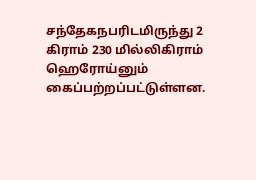சந்தேகநபரிடமிருந்து 2 கிராம் 230 மில்லிகிராம் ஹெரோய்னும்
கைப்பற்றப்பட்டுள்ளன.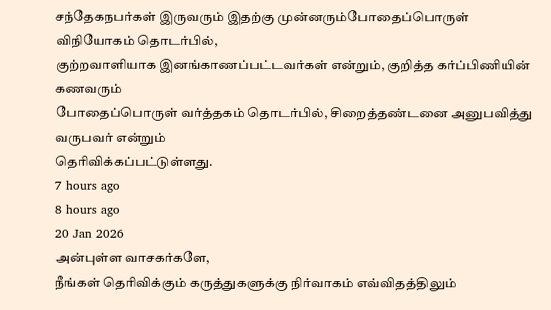சந்தேகநபர்கள் இருவரும் இதற்கு முன்னரும்போதைப்பொருள் விநியோகம் தொடர்பில்,
குற்றவாளியாக இனங்காணப்பட்டவர்கள் என்றும், குறித்த கர்ப்பிணியின் கணவரும்
போதைப்பொருள் வர்த்தகம் தொடர்பில், சிறைத்தண்டனை அனுபவித்து வருபவர் என்றும்
தெரிவிக்கப்பட்டுள்ளது.
7 hours ago
8 hours ago
20 Jan 2026
அன்புள்ள வாசகர்களே,
நீங்கள் தெரிவிக்கும் கருத்துகளுக்கு நிர்வாகம் எவ்விதத்திலும்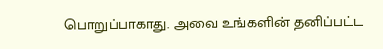பொறுப்பாகாது. அவை உங்களின் தனிப்பட்ட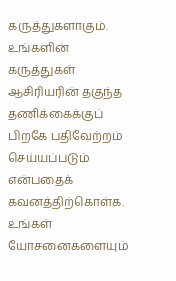கருத்துகளாகும். உங்களின் கருத்துகள் ஆசிரியரின் தகுந்த தணிக்கைக்குப் பிறகே பதிவேற்றம் செய்யப்படும் என்பதைக் கவனத்திற்கொள்க. உங்கள் யோசனைகளையும்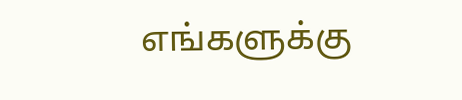எங்களுக்கு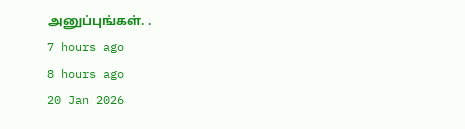அனுப்புங்கள். .
7 hours ago
8 hours ago
20 Jan 2026